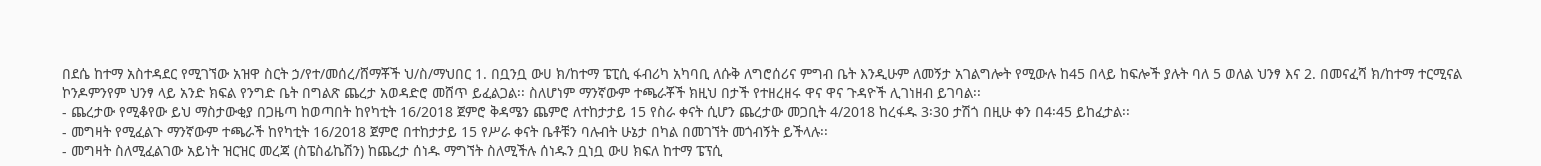በደሴ ከተማ አስተዳደር የሚገኘው አዝዋ ስርት ኃ/የተ/መሰረ/ሸማቾች ህ/ስ/ማህበር 1. በቧንቧ ውሀ ክ/ከተማ ፔፒሲ ፋብሪካ አካባቢ ለሱቅ ለግሮሰሪና ምግብ ቤት እንዲሁም ለመኝታ አገልግሎት የሚውሉ ከ45 በላይ ከፍሎች ያሉት ባለ 5 ወለል ህንፃ እና 2. በመናፈሻ ክ/ከተማ ተርሚናል ኮንዶምንየም ህንፃ ላይ አንድ ክፍል የንግድ ቤት በግልጽ ጨረታ አወዳድሮ መሸጥ ይፈልጋል፡፡ ስለሆነም ማንኛውም ተጫራቾች ክዚህ በታች የተዘረዘሩ ዋና ዋና ጉዳዮች ሊገነዘብ ይገባል፡፡
- ጨረታው የሚቆየው ይህ ማስታውቂያ በጋዜጣ ከወጣበት ከየካቲት 16/2018 ጀምሮ ቅዳሜን ጨምሮ ለተከታታይ 15 የስራ ቀናት ሲሆን ጨረታው መጋቢት 4/2018 ከረፋዱ 3፡30 ታሽጎ በዚሁ ቀን በ4፡45 ይከፈታል፡፡
- መግዛት የሚፈልጉ ማንኛውም ተጫራች ከየካቲት 16/2018 ጀምሮ በተከታታይ 15 የሥራ ቀናት ቤቶቹን ባሉብት ሁኔታ በካል በመገኘት መጎብኝት ይችላሉ፡፡
- መግዛት ስለሚፈልገው አይነት ዝርዝር መረጃ (ስፔስፊኬሽን) ከጨረታ ሰነዱ ማግኘት ስለሚችሉ ሰነዱን ቧነቧ ውሀ ክፍለ ከተማ ፔፕሲ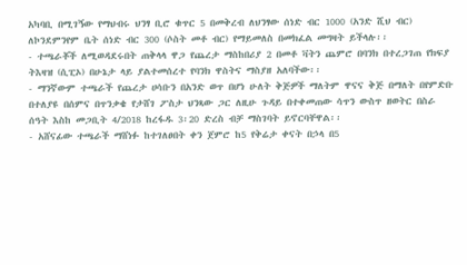አካባቢ በሚገኝው የማህብሩ ህንፃ ቢሮ ቁጥር 5 በመቅረብ ለህንፃው ሰነድ ብር 1000 (አንድ ሺህ ብር) ለኮንደምንየም ቤት ሰነድ ብር 300 (ሶስት መቶ ብር) የማይመለስ በመክፈል መግዛት ይችላሉ፡፡
- ተጫራቾች ለሚወዳደሩበት ጠቅላላ ዋጋ የጨረታ ማስከበሪያ 2 በመቶ ቫትን ጨምሮ በባንክ በተረጋገጠ የክፍያ ትእዛዝ (ሲፒኦ) በሁኔታ ላይ ያልተመሰረተ የባንክ ዋስትና ማስያዘ አለባችው፡፡
- ማንኛውም ተጫራች የጨረታ ሀሳቡን በአንድ ወጥ በሆነ ሁለት ቅጅዎች ማለትም ዋናና ቅጅ በማለት በየምድቡ በተለያዩ በሰምና በጥንቃቄ የታሸገ ፖስታ ህንጻው ጋር ለዚሁ ጉዳይ በተቀመጠው ሳጥን ውስጥ ዘወትር በስራ ሰዓት እስከ መጋቢት 4/2018 ከረፋዱ 3፡20 ድረስ ብቻ ማስገባት ይኖርባቸዋል፡፡
- አሸናፊው ተጫራች ማሸነፉ ከተገለፀበት ቀን ጀምሮ ከ5 የቅሬታ ቀናት በኃላ በ5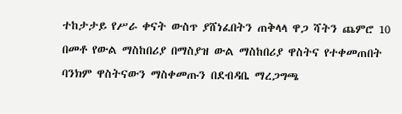ተከታታይ የሥራ ቀናት ውስጥ ያሸነፈበትን ጠቅላላ ዋጋ ሻትን ጨምሮ 10 በመቶ የውል ማስከበሪያ በማስያዝ ውል ማስከበሪያ ዋስትና የተቀመጠበት ባንክም ዋስትናውን ማስቀመጡን በደብዳቤ ማረጋግጫ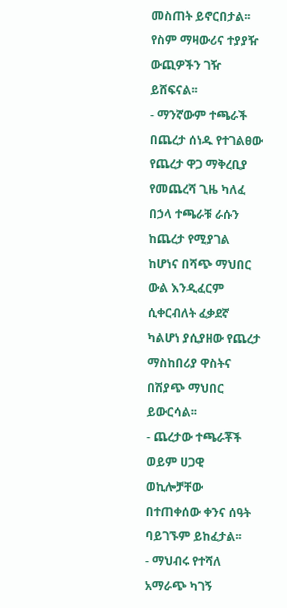መስጠት ይኖርበታል፡፡ የስም ማዛውሪና ተያያዥ ውጪዎችን ገዥ ይሸፍናል፡፡
- ማንኛውም ተጫራች በጨረታ ሰነዱ የተገልፀው የጨረታ ዋጋ ማቅረቢያ የመጨረሻ ጊዜ ካለፈ በኃላ ተጫራቹ ራሱን ከጨረታ የሚያገል ከሆነና በሻጭ ማህበር ውል እንዲፈርም ሲቀርብለት ፈቃደኛ ካልሆነ ያሲያዘው የጨረታ ማስከበሪያ ዋስትና በሽያጭ ማህበር ይውርሳል፡፡
- ጨረታው ተጫራቾች ወይም ሀጋዊ ወኪሎቻቸው በተጠቀሰው ቀንና ሰዓት ባይገኙም ይከፈታል፡፡
- ማህብሩ የተሻለ አማራጭ ካገኝ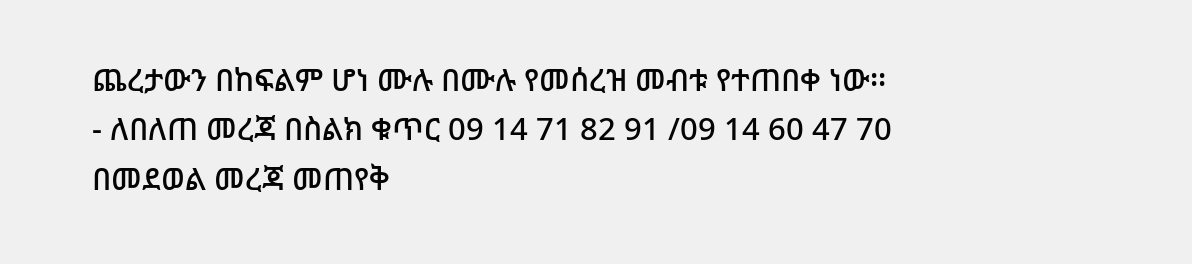ጨረታውን በከፍልም ሆነ ሙሉ በሙሉ የመሰረዝ መብቱ የተጠበቀ ነው፡፡
- ለበለጠ መረጃ በስልክ ቁጥር 09 14 71 82 91 /09 14 60 47 70 በመደወል መረጃ መጠየቅ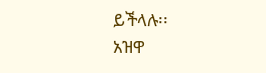ይችላሉ፡፡
አዝዋ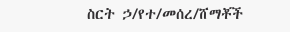ስርት ኃ/የተ/መሰረ/ሸማቾች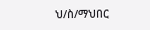ህ/ስ/ማህበር